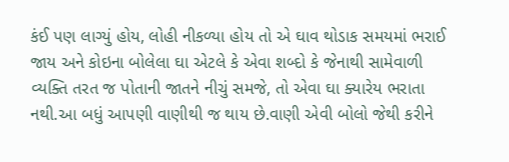કંઈ પણ લાગ્યું હોય, લોહી નીકળ્યા હોય તો એ ઘાવ થોડાક સમયમાં ભરાઈ જાય અને કોઇના બોલેલા ઘા એટલે કે એવા શબ્દો કે જેનાથી સામેવાળી વ્યક્તિ તરત જ પોતાની જાતને નીચું સમજે, તો એવા ઘા ક્યારેય ભરાતા નથી.આ બધું આપણી વાણીથી જ થાય છે.વાણી એવી બોલો જેથી કરીને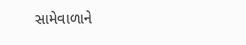સામેવાળાને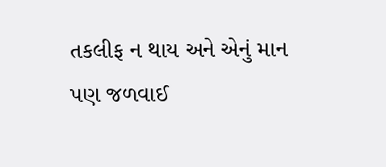તકલીફ ન થાય અને એનું માન પણ જળવાઈ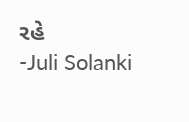રહે
-Juli Solanki